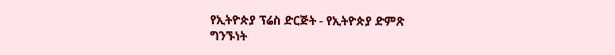የኢትዮጵያ ፕሬስ ድርጅት - የኢትዮጵያ ድምጽ
ግንኙነት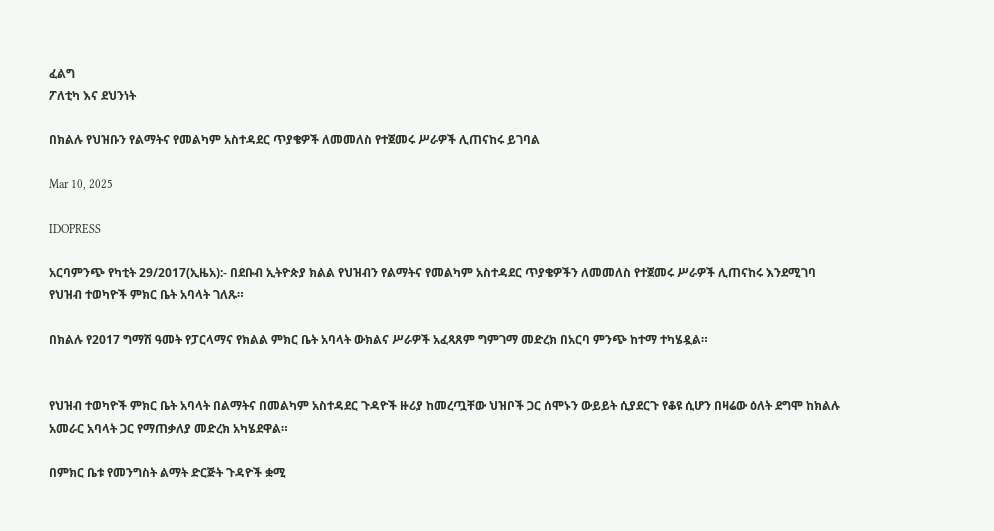ፈልግ
ፖለቲካ እና ደህንነት

በክልሉ የህዝቡን የልማትና የመልካም አስተዳደር ጥያቄዎች ለመመለስ የተጀመሩ ሥራዎች ሊጠናከሩ ይገባል

Mar 10, 2025

IDOPRESS

አርባምንጭ የካቲት 29/2017(ኢዜአ):- በደቡብ ኢትዮጵያ ክልል የህዝብን የልማትና የመልካም አስተዳደር ጥያቄዎችን ለመመለስ የተጀመሩ ሥራዎች ሊጠናከሩ እንደሚገባ የህዝብ ተወካዮች ምክር ቤት አባላት ገለጹ።

በክልሉ የ2017 ግማሽ ዓመት የፓርላማና የክልል ምክር ቤት አባላት ውክልና ሥራዎች አፈጻጸም ግምገማ መድረክ በአርባ ምንጭ ከተማ ተካሄዷል።


የህዝብ ተወካዮች ምክር ቤት አባላት በልማትና በመልካም አስተዳደር ጉዳዮች ዙሪያ ከመረጧቸው ህዝቦች ጋር ሰሞኑን ውይይት ሲያደርጉ የቆዩ ሲሆን በዛሬው ዕለት ደግሞ ከክልሉ አመራር አባላት ጋር የማጠቃለያ መድረክ አካሄደዋል።

በምክር ቤቱ የመንግስት ልማት ድርጅት ጉዳዮች ቋሚ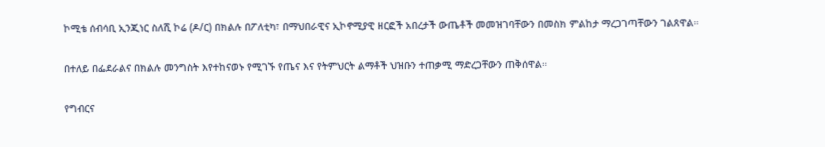ኮሚቴ ሰብሳቢ ኢንጂነር ስለሺ ኮሬ (ዶ/ር) በክልሉ በፖለቲካ፣ በማህበራዊና ኢኮኖሚያዊ ዘርፎች አበረታች ውጤቶች መመዝገባቸውን በመስክ ምልከታ ማረጋገጣቸውን ገልጸዋል።

በተለይ በፌደራልና በክልሉ መንግስት እየተከናወኑ የሚገኙ የጤና እና የትምህርት ልማቶች ህዝቡን ተጠቃሚ ማድረጋቸውን ጠቅሰዋል።

የግብርና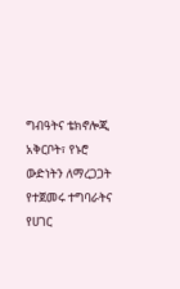ግብዓትና ቴክኖሎጂ አቅርቦት፣ የኑሮ ውድነትን ለማረጋጋት የተጀመሩ ተግባራትና የሀገር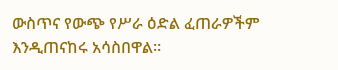ውስጥና የውጭ የሥራ ዕድል ፈጠራዎችም እንዲጠናከሩ አሳስበዋል።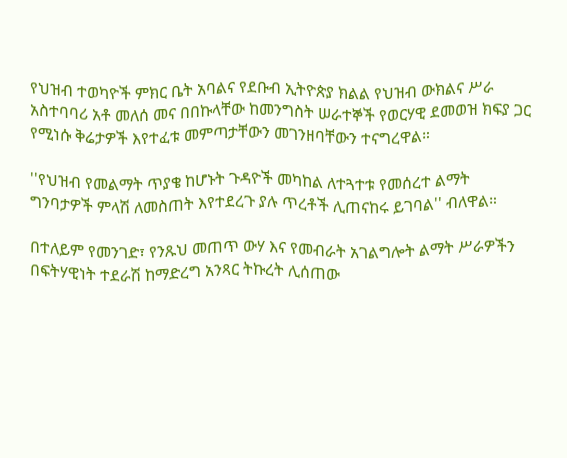የህዝብ ተወካዮች ምክር ቤት አባልና የደቡብ ኢትዮጵያ ክልል የህዝብ ውክልና ሥራ አስተባባሪ አቶ መለሰ መና በበኩላቸው ከመንግስት ሠራተኞች የወርሃዊ ደመወዝ ክፍያ ጋር የሚነሱ ቅሬታዎች እየተፈቱ መምጣታቸውን መገንዘባቸውን ተናግረዋል።

''የህዝብ የመልማት ጥያቄ ከሆኑት ጉዳዮች መካከል ለተጓተቱ የመሰረተ ልማት ግንባታዎች ምላሽ ለመስጠት እየተደረጉ ያሉ ጥረቶች ሊጠናከሩ ይገባል'' ብለዋል።

በተለይም የመንገድ፣ የንጹህ መጠጥ ውሃ እና የመብራት አገልግሎት ልማት ሥራዎችን በፍትሃዊነት ተደራሽ ከማድረግ አንጻር ትኩረት ሊሰጠው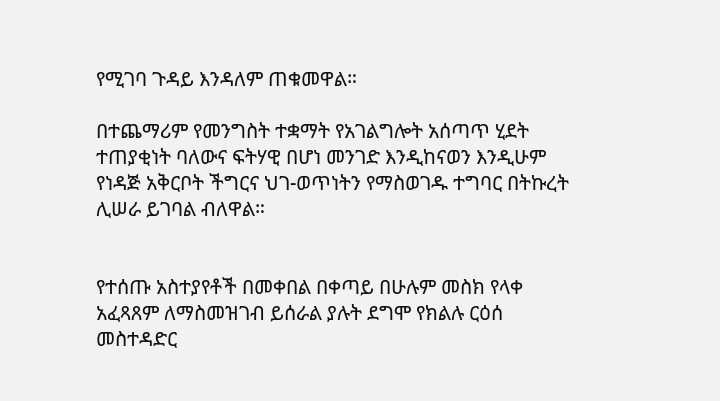የሚገባ ጉዳይ እንዳለም ጠቁመዋል።

በተጨማሪም የመንግስት ተቋማት የአገልግሎት አሰጣጥ ሂደት ተጠያቂነት ባለውና ፍትሃዊ በሆነ መንገድ እንዲከናወን እንዲሁም የነዳጅ አቅርቦት ችግርና ህገ-ወጥነትን የማስወገዱ ተግባር በትኩረት ሊሠራ ይገባል ብለዋል።


የተሰጡ አስተያየቶች በመቀበል በቀጣይ በሁሉም መስክ የላቀ አፈጻጸም ለማስመዝገብ ይሰራል ያሉት ደግሞ የክልሉ ርዕሰ መስተዳድር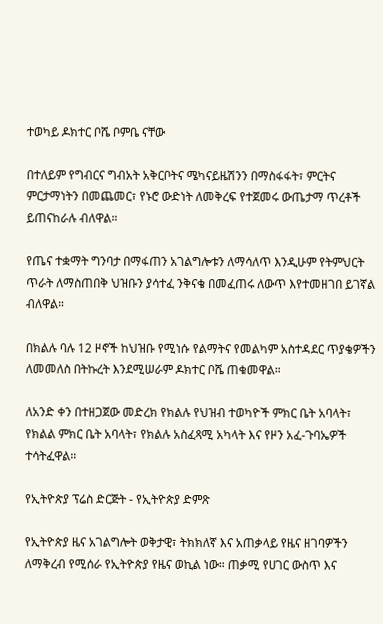ተወካይ ዶክተር ቦሼ ቦምቤ ናቸው

በተለይም የግብርና ግብአት አቅርቦትና ሜካናይዜሽንን በማስፋፋት፣ ምርትና ምርታማነትን በመጨመር፣ የኑሮ ውድነት ለመቅረፍ የተጀመሩ ውጤታማ ጥረቶች ይጠናከራሉ ብለዋል።

የጤና ተቋማት ግንባታ በማፋጠን አገልግሎቱን ለማሳለጥ እንዲሁም የትምህርት ጥራት ለማስጠበቅ ህዝቡን ያሳተፈ ንቅናቄ በመፈጠሩ ለውጥ እየተመዘገበ ይገኛል ብለዋል።

በክልሉ ባሉ 12 ዞኖች ከህዝቡ የሚነሱ የልማትና የመልካም አስተዳደር ጥያቄዎችን ለመመለስ በትኩረት እንደሚሠራም ዶክተር ቦሼ ጠቁመዋል።

ለአንድ ቀን በተዘጋጀው መድረክ የክልሉ የህዝብ ተወካዮች ምክር ቤት አባላት፣ የክልል ምክር ቤት አባላት፣ የክልሉ አስፈጻሚ አካላት እና የዞን አፈ-ጉባኤዎች ተሳትፈዋል።

የኢትዮጵያ ፕሬስ ድርጅት - የኢትዮጵያ ድምጽ

የኢትዮጵያ ዜና አገልግሎት ወቅታዊ፣ ትክክለኛ እና አጠቃላይ የዜና ዘገባዎችን ለማቅረብ የሚሰራ የኢትዮጵያ የዜና ወኪል ነው። ጠቃሚ የሀገር ውስጥ እና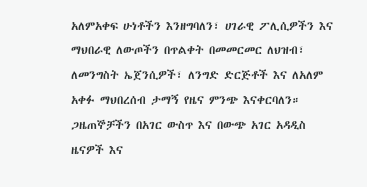አለምአቀፍ ሁነቶችን እንዘግባለን፣ ሀገራዊ ፖሊሲዎችን እና ማህበራዊ ለውጦችን በጥልቀት በመመርመር ለህዝብ፣ ለመንግስት ኤጀንሲዎች፣ ለንግድ ድርጅቶች እና ለአለም አቀፉ ማህበረሰብ ታማኝ የዜና ምንጭ እናቀርባለን። ጋዜጠኞቻችን በአገር ውስጥ እና በውጭ አገር አዳዲስ ዜናዎች እና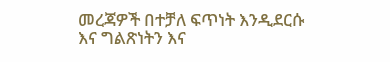መረጃዎች በተቻለ ፍጥነት እንዲደርሱ እና ግልጽነትን እና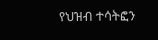የህዝብ ተሳትፎን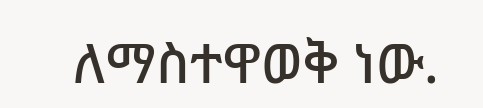ለማስተዋወቅ ነው.